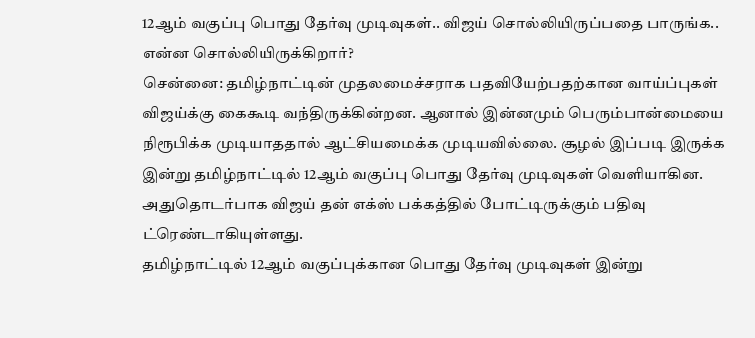12ஆம் வகுப்பு பொது தேர்வு முடிவுகள்.. விஜய் சொல்லியிருப்பதை பாருங்க.. என்ன சொல்லியிருக்கிறார்?
சென்னை: தமிழ்நாட்டின் முதலமைச்சராக பதவியேற்பதற்கான வாய்ப்புகள் விஜய்க்கு கைகூடி வந்திருக்கின்றன. ஆனால் இன்னமும் பெரும்பான்மையை நிரூபிக்க முடியாததால் ஆட்சியமைக்க முடியவில்லை. சூழல் இப்படி இருக்க இன்று தமிழ்நாட்டில் 12ஆம் வகுப்பு பொது தேர்வு முடிவுகள் வெளியாகின. அதுதொடர்பாக விஜய் தன் எக்ஸ் பக்கத்தில் போட்டிருக்கும் பதிவு ட்ரெண்டாகியுள்ளது.
தமிழ்நாட்டில் 12ஆம் வகுப்புக்கான பொது தேர்வு முடிவுகள் இன்று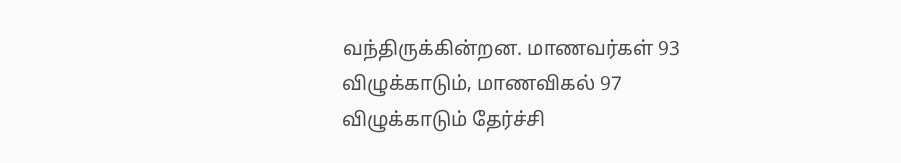வந்திருக்கின்றன. மாணவர்கள் 93 விழுக்காடும், மாணவிகல் 97 விழுக்காடும் தேர்ச்சி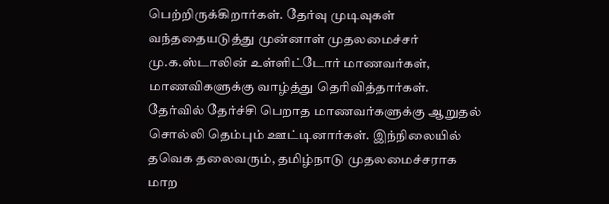பெற்றிருக்கிறார்கள். தேர்வு முடிவுகள் வந்ததையடுத்து முன்னாள் முதலமைச்சர் மு.க.ஸ்டாலின் உள்ளிட்டோர் மாணவர்கள், மாணவிகளுக்கு வாழ்த்து தெரிவித்தார்கள். தேர்வில் தேர்ச்சி பெறாத மாணவர்களுக்கு ஆறுதல் சொல்லி தெம்பும் ஊட்டினார்கள். இந்நிலையில் தவெக தலைவரும், தமிழ்நாடு முதலமைச்சராக மாற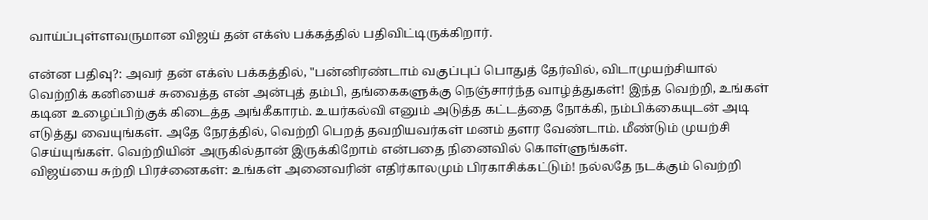வாய்ப்புள்ளவருமான விஜய் தன் எக்ஸ் பக்கத்தில் பதிவிட்டிருக்கிறார்.

என்ன பதிவு?: அவர் தன் எக்ஸ் பக்கத்தில், "பன்னிரண்டாம் வகுப்புப் பொதுத் தேர்வில், விடாமுயற்சியால் வெற்றிக் கனியைச் சுவைத்த என் அன்புத் தம்பி, தங்கைகளுக்கு நெஞ்சார்ந்த வாழ்த்துகள்! இந்த வெற்றி, உங்கள் கடின உழைப்பிற்குக் கிடைத்த அங்கீகாரம். உயர்கல்வி எனும் அடுத்த கட்டத்தை நோக்கி, நம்பிக்கையுடன் அடி எடுத்து வையுங்கள். அதே நேரத்தில், வெற்றி பெறத் தவறியவர்கள் மனம் தளர வேண்டாம். மீண்டும் முயற்சி செய்யுங்கள். வெற்றியின் அருகில்தான் இருக்கிறோம் என்பதை நினைவில் கொள்ளுங்கள்.
விஜய்யை சுற்றி பிரச்னைகள்: உங்கள் அனைவரின் எதிர்காலமும் பிரகாசிக்கட்டும்! நல்லதே நடக்கும் வெற்றி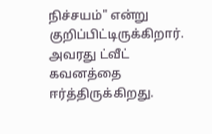நிச்சயம்" என்று குறிப்பிட்டிருக்கிறார். அவரது ட்வீட் கவனத்தை ஈர்த்திருக்கிறது.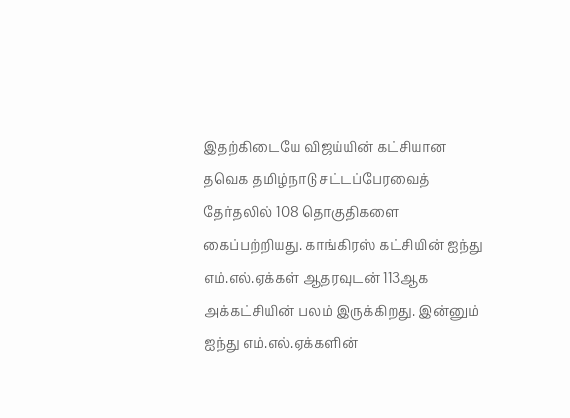இதற்கிடையே விஜய்யின் கட்சியான தவெக தமிழ்நாடு சட்டப்பேரவைத் தேர்தலில் 108 தொகுதிகளை கைப்பற்றியது. காங்கிரஸ் கட்சியின் ஐந்து எம்.எல்.ஏக்கள் ஆதரவுடன் 113ஆக அக்கட்சியின் பலம் இருக்கிறது. இன்னும் ஐந்து எம்.எல்.ஏக்களின்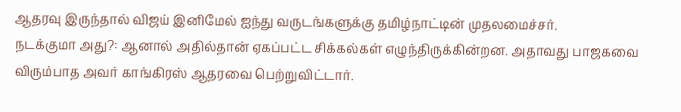ஆதரவு இருந்தால் விஜய் இனிமேல் ஐந்து வருடங்களுக்கு தமிழ்நாட்டின் முதலமைச்சர்.
நடக்குமா அது?: ஆனால் அதில்தான் ஏகப்பட்ட சிக்கல்கள் எழுந்திருக்கின்றன. அதாவது பாஜகவை விரும்பாத அவர் காங்கிரஸ் ஆதரவை பெற்றுவிட்டார்.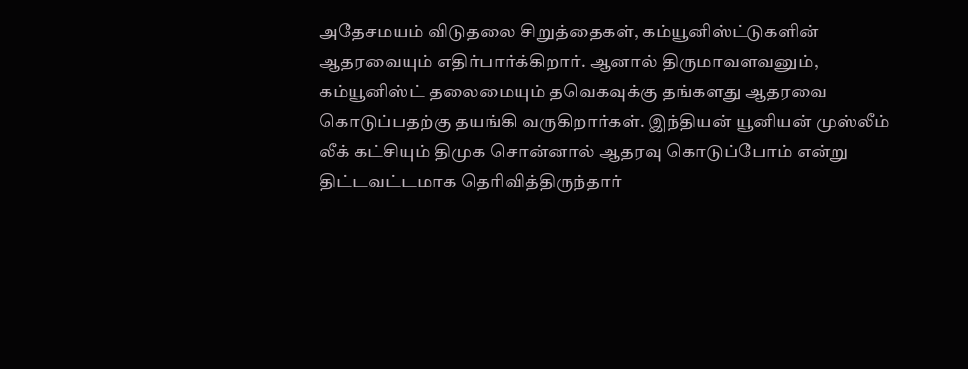அதேசமயம் விடுதலை சிறுத்தைகள், கம்யூனிஸ்ட்டுகளின் ஆதரவையும் எதிர்பார்க்கிறார். ஆனால் திருமாவளவனும், கம்யூனிஸ்ட் தலைமையும் தவெகவுக்கு தங்களது ஆதரவை கொடுப்பதற்கு தயங்கி வருகிறார்கள். இந்தியன் யூனியன் முஸ்லீம் லீக் கட்சியும் திமுக சொன்னால் ஆதரவு கொடுப்போம் என்று திட்டவட்டமாக தெரிவித்திருந்தார்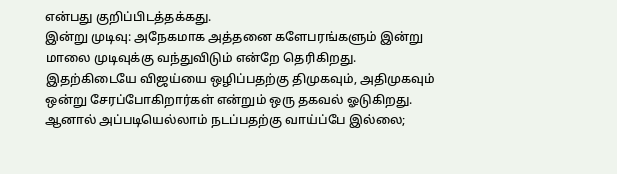என்பது குறிப்பிடத்தக்கது.
இன்று முடிவு: அநேகமாக அத்தனை களேபரங்களும் இன்று மாலை முடிவுக்கு வந்துவிடும் என்றே தெரிகிறது. இதற்கிடையே விஜய்யை ஒழிப்பதற்கு திமுகவும், அதிமுகவும் ஒன்று சேரப்போகிறார்கள் என்றும் ஒரு தகவல் ஓடுகிறது. ஆனால் அப்படியெல்லாம் நடப்பதற்கு வாய்ப்பே இல்லை;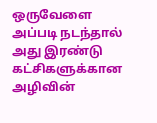ஒருவேளை அப்படி நடந்தால் அது இரண்டு கட்சிகளுக்கான அழிவின்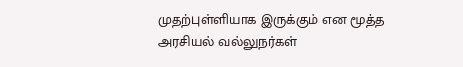முதற்புள்ளியாக இருக்கும் என மூத்த அரசியல் வல்லுநர்கள்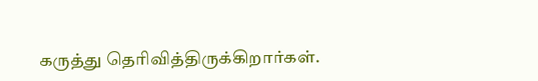கருத்து தெரிவித்திருக்கிறார்கள்.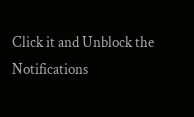Click it and Unblock the Notifications